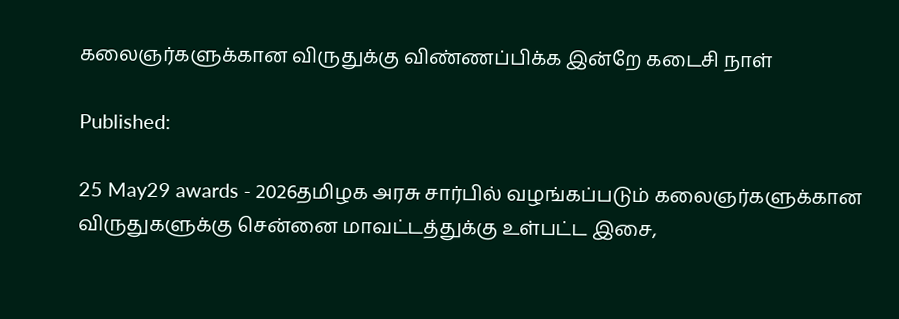கலைஞர்களுக்கான விருதுக்கு விண்ணப்பிக்க இன்றே கடைசி நாள்

Published:

25 May29 awards - 2026தமிழக அரசு சார்பில் வழங்கப்படும் கலைஞர்களுக்கான விருதுகளுக்கு சென்னை மாவட்டத்துக்கு உள்பட்ட இசை,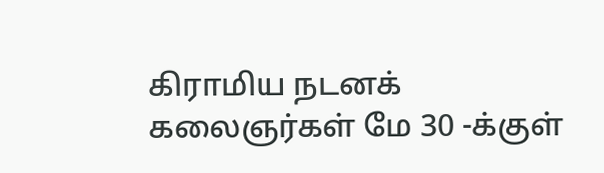கிராமிய நடனக் கலைஞர்கள் மே 30 -க்குள்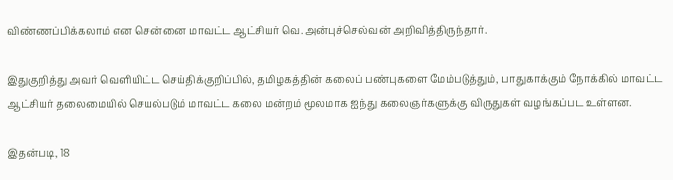விண்ணப்பிக்கலாம் என சென்னை மாவட்ட ஆட்சியர் வெ.அன்புச்செல்வன் அறிவித்திருந்தார்.

இதுகுறித்து அவர் வெளியிட்ட செய்திக்குறிப்பில், தமிழகத்தின் கலைப் பண்புகளை மேம்படுத்தும், பாதுகாக்கும் நோக்கில் மாவட்ட ஆட்சியர் தலைமையில் செயல்படும் மாவட்ட கலை மன்றம் மூலமாக ஐந்து கலைஞர்களுக்கு விருதுகள் வழங்கப்பட உள்ளன.

இதன்படி, 18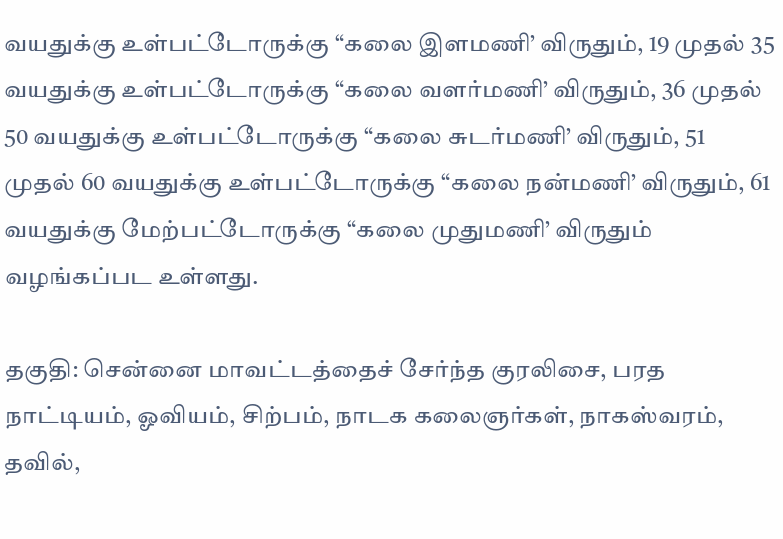வயதுக்கு உள்பட்டோருக்கு “கலை இளமணி’ விருதும், 19 முதல் 35 வயதுக்கு உள்பட்டோருக்கு “கலை வளர்மணி’ விருதும், 36 முதல் 50 வயதுக்கு உள்பட்டோருக்கு “கலை சுடர்மணி’ விருதும், 51 முதல் 60 வயதுக்கு உள்பட்டோருக்கு “கலை நன்மணி’ விருதும், 61 வயதுக்கு மேற்பட்டோருக்கு “கலை முதுமணி’ விருதும் வழங்கப்பட உள்ளது.

தகுதி: சென்னை மாவட்டத்தைச் சேர்ந்த குரலிசை, பரத நாட்டியம், ஓவியம், சிற்பம், நாடக கலைஞர்கள், நாகஸ்வரம், தவில்,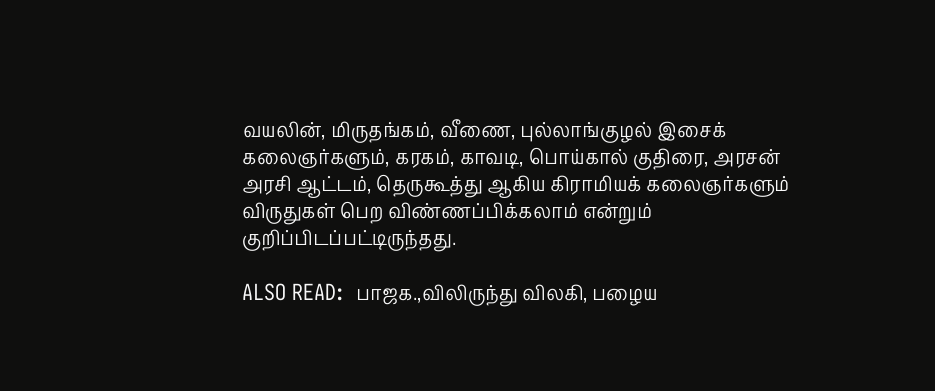வயலின், மிருதங்கம், வீணை, புல்லாங்குழல் இசைக் கலைஞர்களும், கரகம், காவடி, பொய்கால் குதிரை, அரசன் அரசி ஆட்டம், தெருகூத்து ஆகிய கிராமியக் கலைஞர்களும் விருதுகள் பெற விண்ணப்பிக்கலாம் என்றும் குறிப்பிடப்பட்டிருந்தது.

ALSO READ:  பாஜக.,விலிருந்து விலகி, பழைய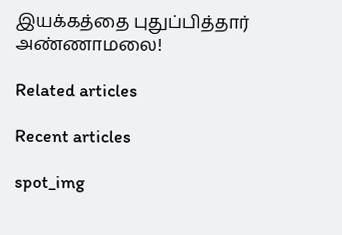இயக்கத்தை புதுப்பித்தார் அண்ணாமலை!

Related articles

Recent articles

spot_img